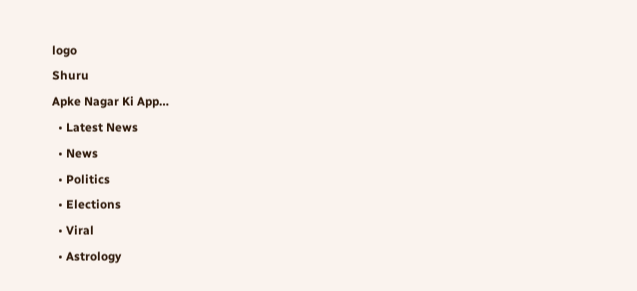logo
Shuru
Apke Nagar Ki App…
  • Latest News
  • News
  • Politics
  • Elections
  • Viral
  • Astrology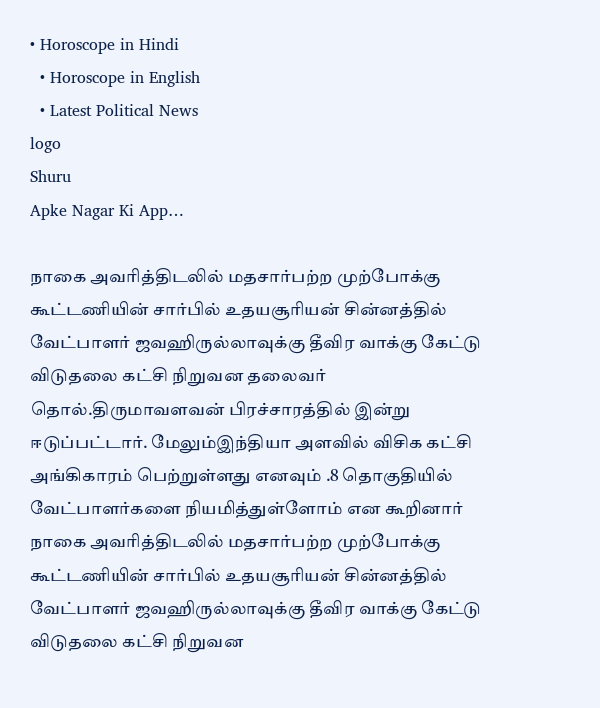• Horoscope in Hindi
  • Horoscope in English
  • Latest Political News
logo
Shuru
Apke Nagar Ki App…

நாகை அவரித்திடலில் மதசார்பற்ற முற்போக்கு கூட்டணியின் சார்பில் உதயசூரியன் சின்னத்தில் வேட்பாளர் ஜவஹிருல்லாவுக்கு தீவிர வாக்கு கேட்டு விடுதலை கட்சி நிறுவன தலைவர் தொல்.திருமாவளவன் பிரச்சாரத்தில் இன்று ஈடுப்பட்டார். மேலும்இந்தியா அளவில் விசிக கட்சி அங்கிகாரம் பெற்றுள்ளது எனவும் .8 தொகுதியில் வேட்பாளர்களை நியமித்துள்ளோம் என கூறினார் நாகை அவரித்திடலில் மதசார்பற்ற முற்போக்கு கூட்டணியின் சார்பில் உதயசூரியன் சின்னத்தில் வேட்பாளர் ஜவஹிருல்லாவுக்கு தீவிர வாக்கு கேட்டு விடுதலை கட்சி நிறுவன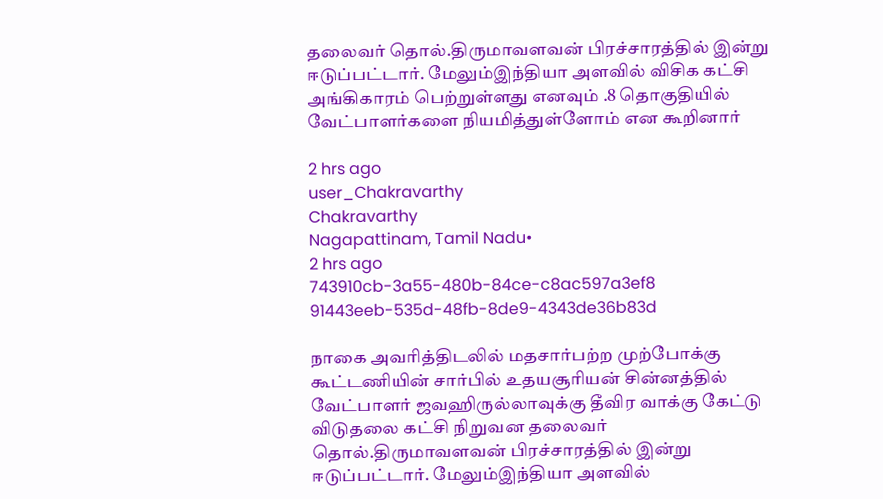தலைவர் தொல்.திருமாவளவன் பிரச்சாரத்தில் இன்று ஈடுப்பட்டார். மேலும்இந்தியா அளவில் விசிக கட்சி அங்கிகாரம் பெற்றுள்ளது எனவும் .8 தொகுதியில் வேட்பாளர்களை நியமித்துள்ளோம் என கூறினார்

2 hrs ago
user_Chakravarthy
Chakravarthy
Nagapattinam, Tamil Nadu•
2 hrs ago
743910cb-3a55-480b-84ce-c8ac597a3ef8
91443eeb-535d-48fb-8de9-4343de36b83d

நாகை அவரித்திடலில் மதசார்பற்ற முற்போக்கு கூட்டணியின் சார்பில் உதயசூரியன் சின்னத்தில் வேட்பாளர் ஜவஹிருல்லாவுக்கு தீவிர வாக்கு கேட்டு விடுதலை கட்சி நிறுவன தலைவர் தொல்.திருமாவளவன் பிரச்சாரத்தில் இன்று ஈடுப்பட்டார். மேலும்இந்தியா அளவில்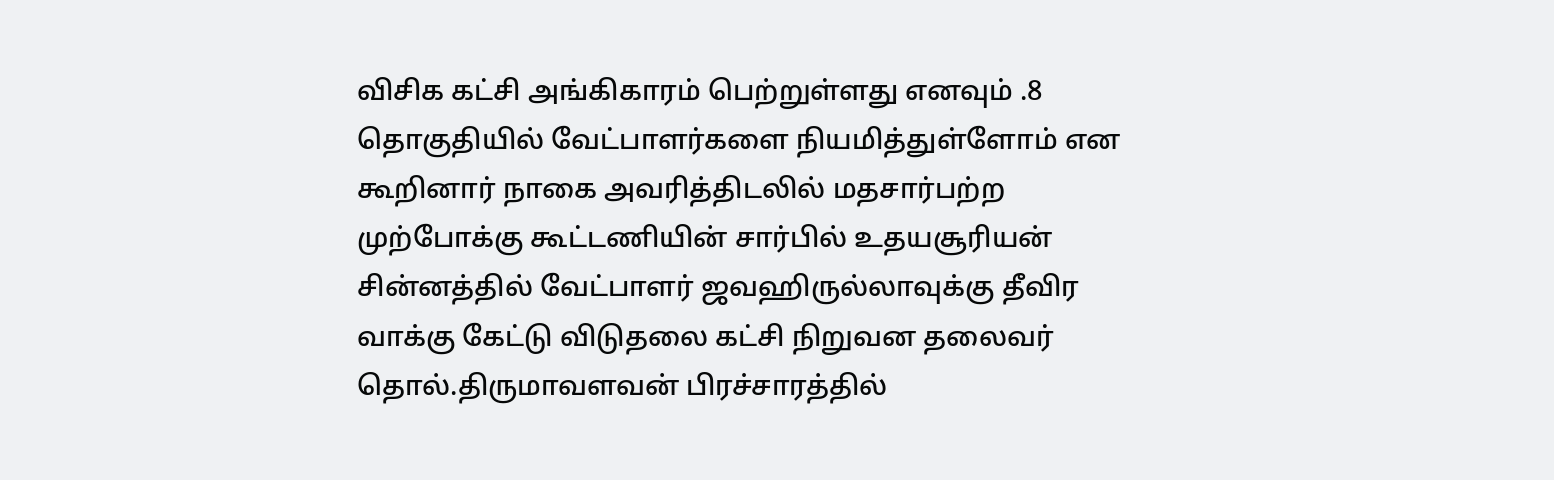விசிக கட்சி அங்கிகாரம் பெற்றுள்ளது எனவும் .8 தொகுதியில் வேட்பாளர்களை நியமித்துள்ளோம் என கூறினார் நாகை அவரித்திடலில் மதசார்பற்ற முற்போக்கு கூட்டணியின் சார்பில் உதயசூரியன் சின்னத்தில் வேட்பாளர் ஜவஹிருல்லாவுக்கு தீவிர வாக்கு கேட்டு விடுதலை கட்சி நிறுவன தலைவர் தொல்.திருமாவளவன் பிரச்சாரத்தில்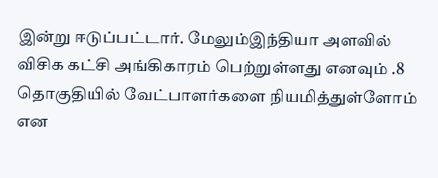இன்று ஈடுப்பட்டார். மேலும்இந்தியா அளவில் விசிக கட்சி அங்கிகாரம் பெற்றுள்ளது எனவும் .8 தொகுதியில் வேட்பாளர்களை நியமித்துள்ளோம் என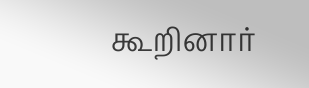கூறினார்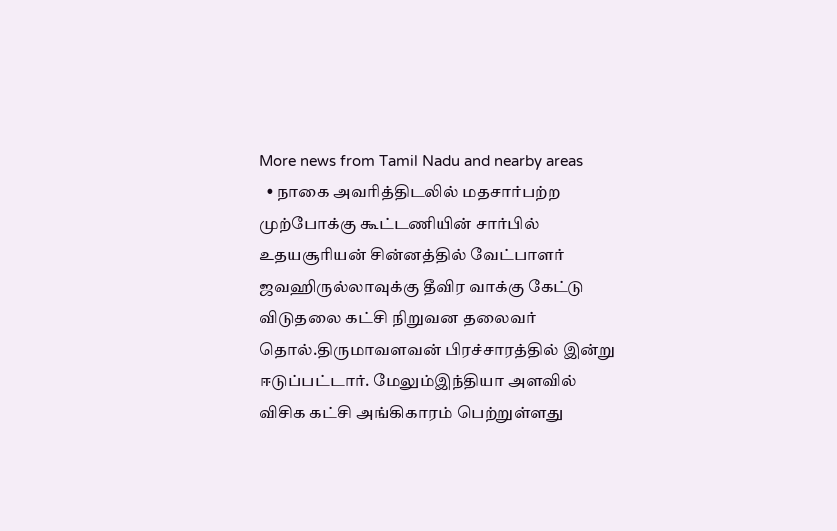More news from Tamil Nadu and nearby areas
  • நாகை அவரித்திடலில் மதசார்பற்ற முற்போக்கு கூட்டணியின் சார்பில் உதயசூரியன் சின்னத்தில் வேட்பாளர் ஜவஹிருல்லாவுக்கு தீவிர வாக்கு கேட்டு விடுதலை கட்சி நிறுவன தலைவர் தொல்.திருமாவளவன் பிரச்சாரத்தில் இன்று ஈடுப்பட்டார். மேலும்இந்தியா அளவில் விசிக கட்சி அங்கிகாரம் பெற்றுள்ளது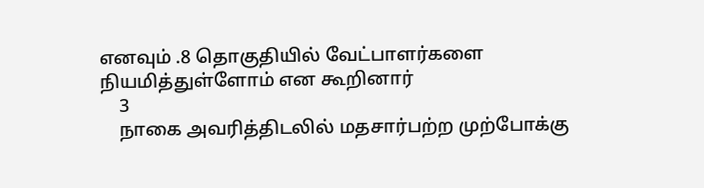எனவும் .8 தொகுதியில் வேட்பாளர்களை நியமித்துள்ளோம் என கூறினார்
    3
    நாகை அவரித்திடலில் மதசார்பற்ற முற்போக்கு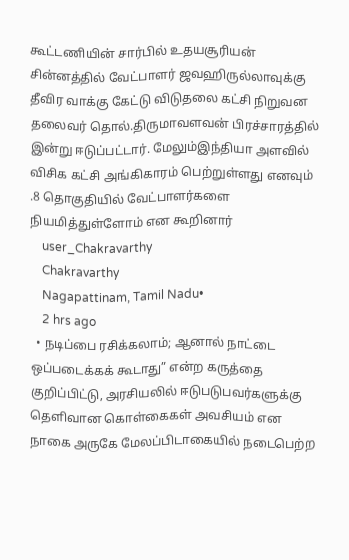கூட்டணியின் சார்பில் உதயசூரியன் சின்னத்தில் வேட்பாளர் ஜவஹிருல்லாவுக்கு தீவிர வாக்கு கேட்டு விடுதலை கட்சி நிறுவன தலைவர் தொல்.திருமாவளவன் பிரச்சாரத்தில் இன்று ஈடுப்பட்டார். மேலும்இந்தியா அளவில் விசிக கட்சி அங்கிகாரம் பெற்றுள்ளது எனவும் .8 தொகுதியில் வேட்பாளர்களை நியமித்துள்ளோம் என கூறினார்
    user_Chakravarthy
    Chakravarthy
    Nagapattinam, Tamil Nadu•
    2 hrs ago
  • நடிப்பை ரசிக்கலாம்; ஆனால் நாட்டை ஒப்படைக்கக் கூடாது” என்ற கருத்தை குறிப்பிட்டு, அரசியலில் ஈடுபடுபவர்களுக்கு தெளிவான கொள்கைகள் அவசியம் என நாகை அருகே மேலப்பிடாகையில் நடைபெற்ற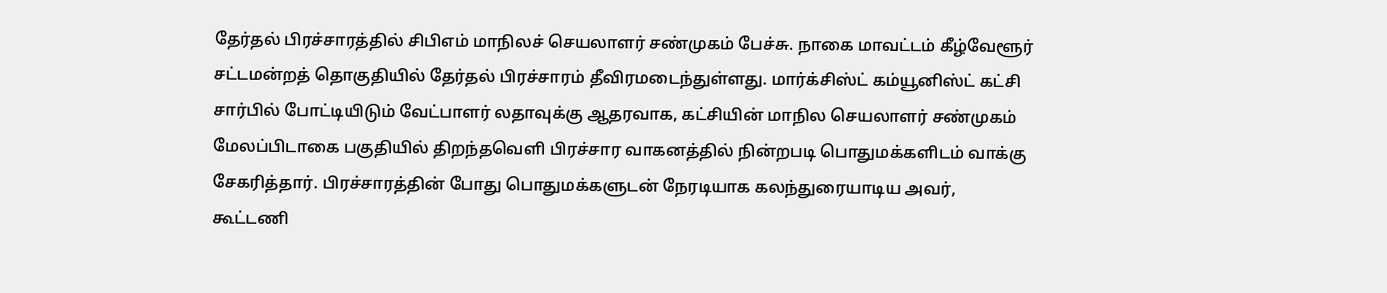தேர்தல் பிரச்சாரத்தில் சிபிஎம் மாநிலச் செயலாளர் சண்முகம் பேச்சு. நாகை மாவட்டம் கீழ்வேளூர் சட்டமன்றத் தொகுதியில் தேர்தல் பிரச்சாரம் தீவிரமடைந்துள்ளது. மார்க்சிஸ்ட் கம்யூனிஸ்ட் கட்சி சார்பில் போட்டியிடும் வேட்பாளர் லதாவுக்கு ஆதரவாக, கட்சியின் மாநில செயலாளர் சண்முகம் மேலப்பிடாகை பகுதியில் திறந்தவெளி பிரச்சார வாகனத்தில் நின்றபடி பொதுமக்களிடம் வாக்கு சேகரித்தார். பிரச்சாரத்தின் போது பொதுமக்களுடன் நேரடியாக கலந்துரையாடிய அவர், கூட்டணி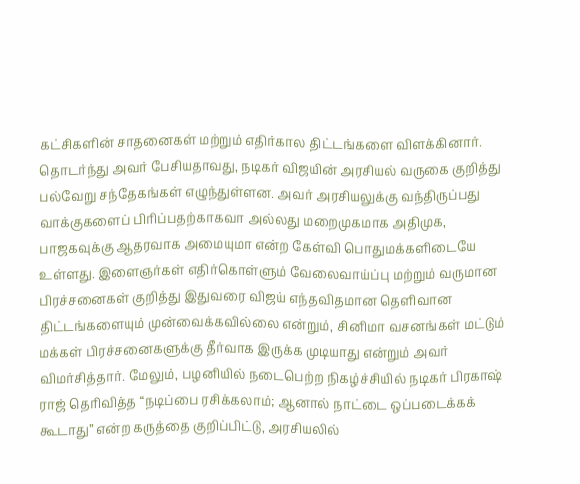கட்சிகளின் சாதனைகள் மற்றும் எதிர்கால திட்டங்களை விளக்கினார். தொடர்ந்து அவர் பேசியதாவது, நடிகர் விஜயின் அரசியல் வருகை குறித்து பல்வேறு சந்தேகங்கள் எழுந்துள்ளன. அவர் அரசியலுக்கு வந்திருப்பது வாக்குகளைப் பிரிப்பதற்காகவா அல்லது மறைமுகமாக அதிமுக, பாஜகவுக்கு ஆதரவாக அமையுமா என்ற கேள்வி பொதுமக்களிடையே உள்ளது. இளைஞர்கள் எதிர்கொள்ளும் வேலைவாய்ப்பு மற்றும் வருமான பிரச்சனைகள் குறித்து இதுவரை விஜய் எந்தவிதமான தெளிவான திட்டங்களையும் முன்வைக்கவில்லை என்றும், சினிமா வசனங்கள் மட்டும் மக்கள் பிரச்சனைகளுக்கு தீர்வாக இருக்க முடியாது என்றும் அவர் விமர்சித்தார். மேலும், பழனியில் நடைபெற்ற நிகழ்ச்சியில் நடிகர் பிரகாஷ் ராஜ் தெரிவித்த “நடிப்பை ரசிக்கலாம்; ஆனால் நாட்டை ஒப்படைக்கக் கூடாது” என்ற கருத்தை குறிப்பிட்டு, அரசியலில்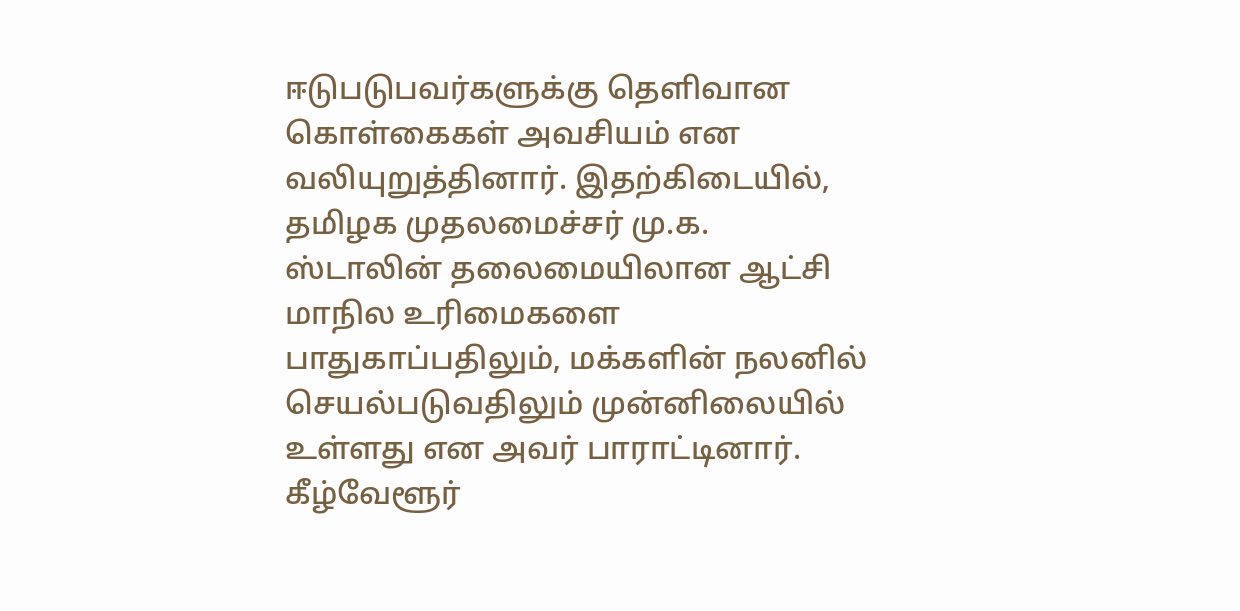ஈடுபடுபவர்களுக்கு தெளிவான கொள்கைகள் அவசியம் என வலியுறுத்தினார். இதற்கிடையில், தமிழக முதலமைச்சர் மு.க. ஸ்டாலின் தலைமையிலான ஆட்சி மாநில உரிமைகளை பாதுகாப்பதிலும், மக்களின் நலனில் செயல்படுவதிலும் முன்னிலையில் உள்ளது என அவர் பாராட்டினார். கீழ்வேளூர்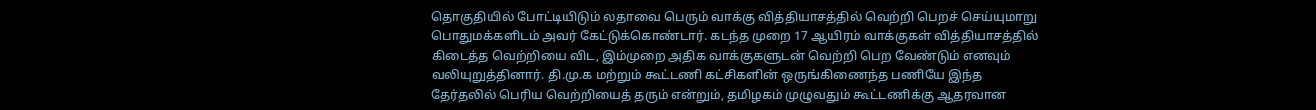தொகுதியில் போட்டியிடும் லதாவை பெரும் வாக்கு வித்தியாசத்தில் வெற்றி பெறச் செய்யுமாறு பொதுமக்களிடம் அவர் கேட்டுக்கொண்டார். கடந்த முறை 17 ஆயிரம் வாக்குகள் வித்தியாசத்தில் கிடைத்த வெற்றியை விட, இம்முறை அதிக வாக்குகளுடன் வெற்றி பெற வேண்டும் எனவும் வலியுறுத்தினார். தி.மு.க மற்றும் கூட்டணி கட்சிகளின் ஒருங்கிணைந்த பணியே இந்த தேர்தலில் பெரிய வெற்றியைத் தரும் என்றும், தமிழகம் முழுவதும் கூட்டணிக்கு ஆதரவான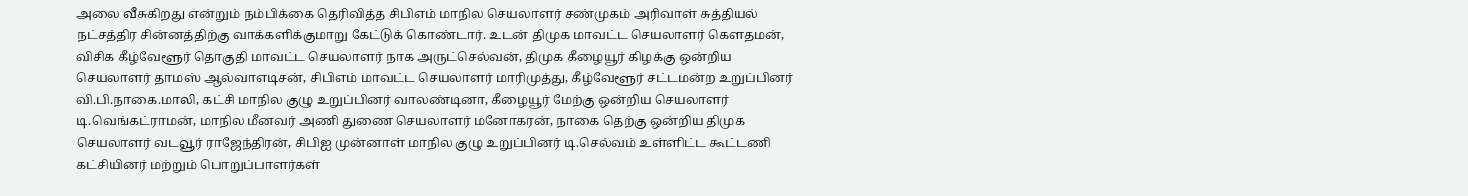அலை வீசுகிறது என்றும் நம்பிக்கை தெரிவித்த சிபிஎம் மாநில செயலாளர் சண்முகம் அரிவாள் சுத்தியல் நட்சத்திர சின்னத்திற்கு வாக்களிக்குமாறு கேட்டுக் கொண்டார். உடன் திமுக மாவட்ட செயலாளர் கௌதமன், விசிக கீழ்வேளூர் தொகுதி மாவட்ட செயலாளர் நாக அருட்செல்வன், திமுக கீழையூர் கிழக்கு ஒன்றிய செயலாளர் தாமஸ் ஆல்வாஎடிசன், சிபிஎம் மாவட்ட செயலாளர் மாரிமுத்து, கீழ்வேளூர் சட்டமன்ற உறுப்பினர் வி.பி.நாகை.மாலி, கட்சி மாநில குழு உறுப்பினர் வாலண்டினா, கீழையூர் மேற்கு ஒன்றிய செயலாளர் டி.வெங்கட்ராமன், மாநில மீனவர் அணி துணை செயலாளர் மனோகரன், நாகை தெற்கு ஒன்றிய திமுக செயலாளர் வடவூர் ராஜேந்திரன், சிபிஐ முன்னாள் மாநில குழு உறுப்பினர் டி.செல்வம் உள்ளிட்ட கூட்டணி கட்சியினர் மற்றும் பொறுப்பாளர்கள்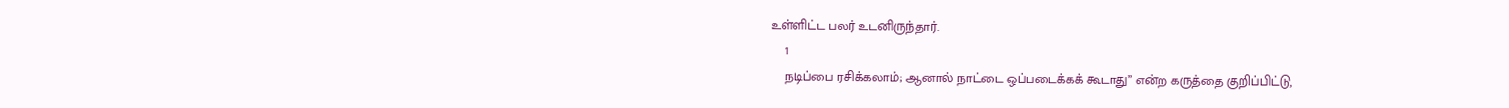உள்ளிட்ட பலர் உடனிருந்தார்.
    1
    நடிப்பை ரசிக்கலாம்; ஆனால் நாட்டை ஒப்படைக்கக் கூடாது” என்ற கருத்தை குறிப்பிட்டு,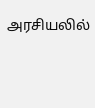அரசியலில்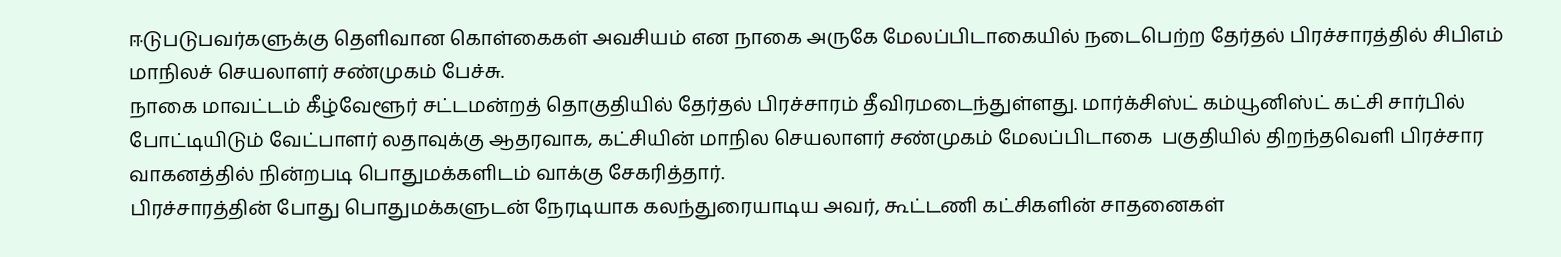ஈடுபடுபவர்களுக்கு தெளிவான கொள்கைகள் அவசியம் என நாகை அருகே மேலப்பிடாகையில் நடைபெற்ற தேர்தல் பிரச்சாரத்தில் சிபிஎம் மாநிலச் செயலாளர் சண்முகம் பேச்சு.
நாகை மாவட்டம் கீழ்வேளூர் சட்டமன்றத் தொகுதியில் தேர்தல் பிரச்சாரம் தீவிரமடைந்துள்ளது. மார்க்சிஸ்ட் கம்யூனிஸ்ட் கட்சி சார்பில் போட்டியிடும் வேட்பாளர் லதாவுக்கு ஆதரவாக, கட்சியின் மாநில செயலாளர் சண்முகம் மேலப்பிடாகை  பகுதியில் திறந்தவெளி பிரச்சார வாகனத்தில் நின்றபடி பொதுமக்களிடம் வாக்கு சேகரித்தார்.
பிரச்சாரத்தின் போது பொதுமக்களுடன் நேரடியாக கலந்துரையாடிய அவர், கூட்டணி கட்சிகளின் சாதனைகள்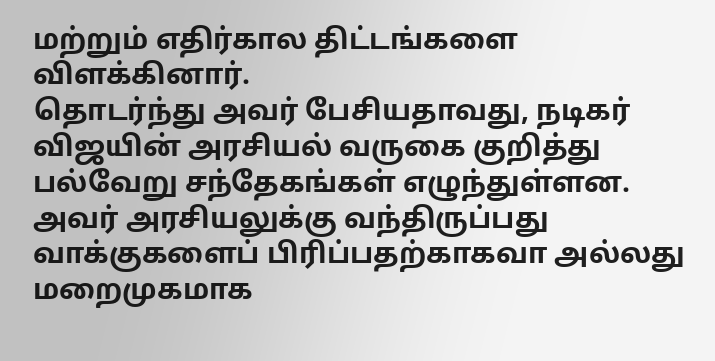மற்றும் எதிர்கால திட்டங்களை விளக்கினார்.
தொடர்ந்து அவர் பேசியதாவது, நடிகர் விஜயின் அரசியல் வருகை குறித்து பல்வேறு சந்தேகங்கள் எழுந்துள்ளன. அவர் அரசியலுக்கு வந்திருப்பது வாக்குகளைப் பிரிப்பதற்காகவா அல்லது மறைமுகமாக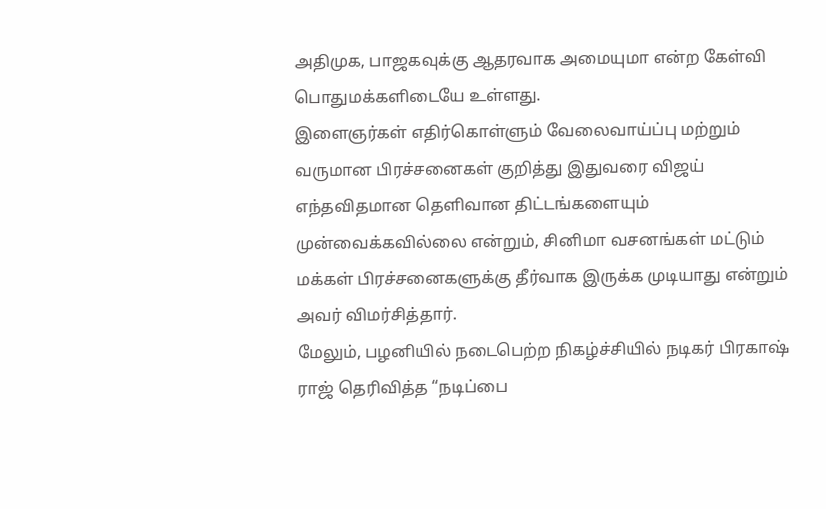அதிமுக, பாஜகவுக்கு ஆதரவாக அமையுமா என்ற கேள்வி பொதுமக்களிடையே உள்ளது.
இளைஞர்கள் எதிர்கொள்ளும் வேலைவாய்ப்பு மற்றும் வருமான பிரச்சனைகள் குறித்து இதுவரை விஜய் எந்தவிதமான தெளிவான திட்டங்களையும் முன்வைக்கவில்லை என்றும், சினிமா வசனங்கள் மட்டும் மக்கள் பிரச்சனைகளுக்கு தீர்வாக இருக்க முடியாது என்றும் அவர் விமர்சித்தார்.
மேலும், பழனியில் நடைபெற்ற நிகழ்ச்சியில் நடிகர் பிரகாஷ் ராஜ் தெரிவித்த “நடிப்பை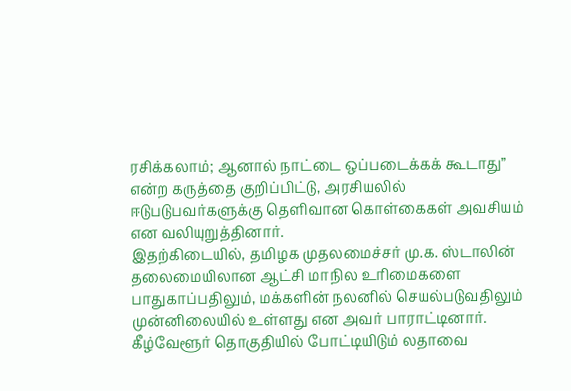ரசிக்கலாம்; ஆனால் நாட்டை ஒப்படைக்கக் கூடாது” என்ற கருத்தை குறிப்பிட்டு, அரசியலில் ஈடுபடுபவர்களுக்கு தெளிவான கொள்கைகள் அவசியம் என வலியுறுத்தினார்.
இதற்கிடையில், தமிழக முதலமைச்சர் மு.க. ஸ்டாலின் தலைமையிலான ஆட்சி மாநில உரிமைகளை பாதுகாப்பதிலும், மக்களின் நலனில் செயல்படுவதிலும் முன்னிலையில் உள்ளது என அவர் பாராட்டினார்.
கீழ்வேளூர் தொகுதியில் போட்டியிடும் லதாவை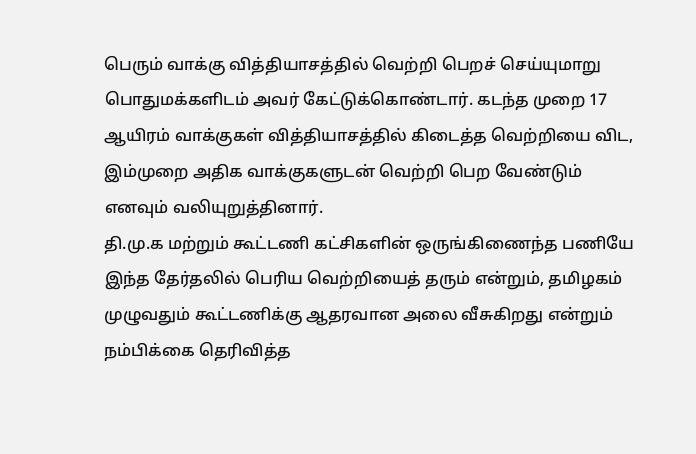பெரும் வாக்கு வித்தியாசத்தில் வெற்றி பெறச் செய்யுமாறு பொதுமக்களிடம் அவர் கேட்டுக்கொண்டார். கடந்த முறை 17 ஆயிரம் வாக்குகள் வித்தியாசத்தில் கிடைத்த வெற்றியை விட, இம்முறை அதிக வாக்குகளுடன் வெற்றி பெற வேண்டும் எனவும் வலியுறுத்தினார்.
தி.மு.க மற்றும் கூட்டணி கட்சிகளின் ஒருங்கிணைந்த பணியே இந்த தேர்தலில் பெரிய வெற்றியைத் தரும் என்றும், தமிழகம் முழுவதும் கூட்டணிக்கு ஆதரவான அலை வீசுகிறது என்றும்  நம்பிக்கை தெரிவித்த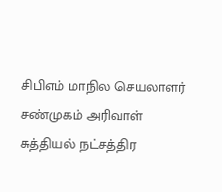சிபிஎம் மாநில செயலாளர் சண்முகம் அரிவாள் சுத்தியல் நட்சத்திர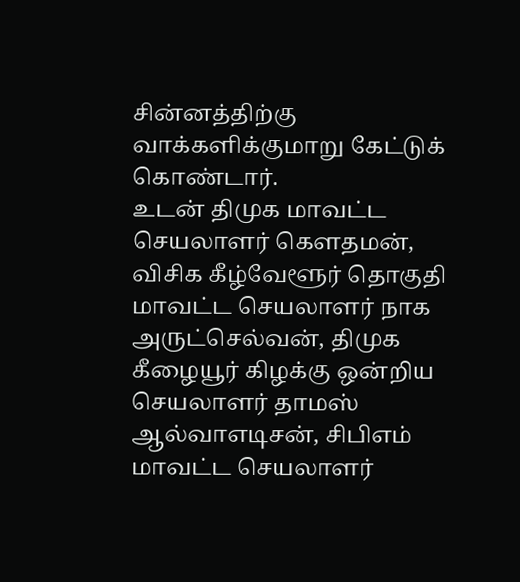சின்னத்திற்கு வாக்களிக்குமாறு கேட்டுக் கொண்டார்.
உடன் திமுக மாவட்ட செயலாளர் கௌதமன், விசிக கீழ்வேளூர் தொகுதி மாவட்ட செயலாளர் நாக அருட்செல்வன், திமுக கீழையூர் கிழக்கு ஒன்றிய செயலாளர் தாமஸ் ஆல்வாஎடிசன், சிபிஎம் மாவட்ட செயலாளர்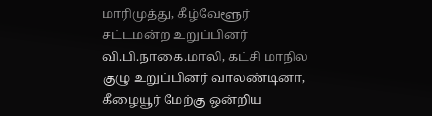மாரிமுத்து, கீழ்வேளூர் சட்டமன்ற உறுப்பினர் வி.பி.நாகை.மாலி, கட்சி மாநில குழு உறுப்பினர் வாலண்டினா,
கீழையூர் மேற்கு ஒன்றிய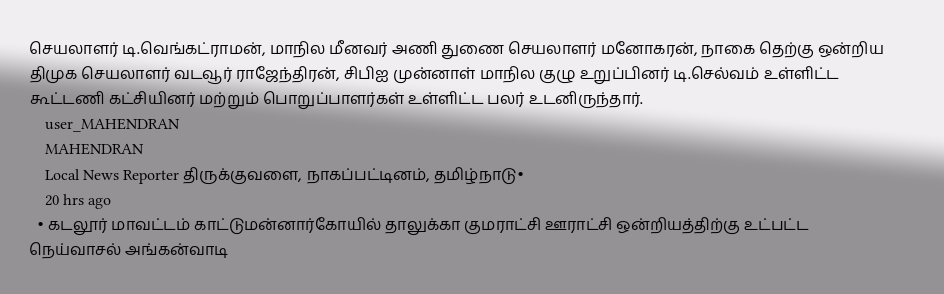செயலாளர் டி.வெங்கட்ராமன், மாநில மீனவர் அணி துணை செயலாளர் மனோகரன், நாகை தெற்கு ஒன்றிய திமுக செயலாளர் வடவூர் ராஜேந்திரன், சிபிஐ முன்னாள் மாநில குழு உறுப்பினர் டி.செல்வம் உள்ளிட்ட கூட்டணி கட்சியினர் மற்றும் பொறுப்பாளர்கள் உள்ளிட்ட பலர் உடனிருந்தார்.
    user_MAHENDRAN
    MAHENDRAN
    Local News Reporter திருக்குவளை, நாகப்பட்டினம், தமிழ்நாடு•
    20 hrs ago
  • கடலூர் மாவட்டம் காட்டுமன்னார்கோயில் தாலுக்கா குமராட்சி ஊராட்சி ஒன்றியத்திற்கு உட்பட்ட நெய்வாசல் அங்கன்வாடி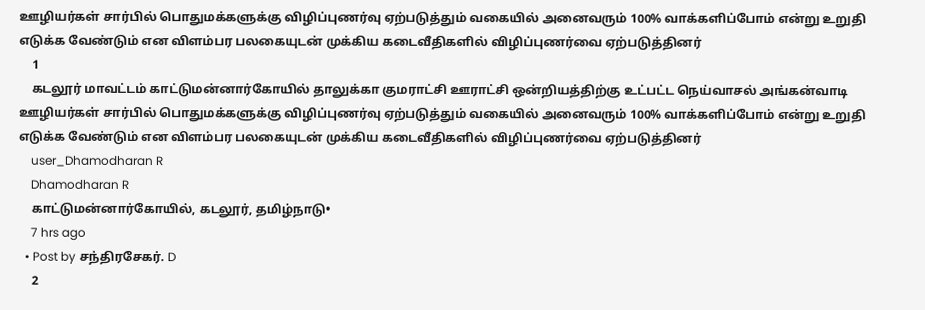ஊழியர்கள் சார்பில் பொதுமக்களுக்கு விழிப்புணர்வு ஏற்படுத்தும் வகையில் அனைவரும் 100% வாக்களிப்போம் என்று உறுதி எடுக்க வேண்டும் என விளம்பர பலகையுடன் முக்கிய கடைவீதிகளில் விழிப்புணர்வை ஏற்படுத்தினர்
    1
    கடலூர் மாவட்டம் காட்டுமன்னார்கோயில் தாலுக்கா குமராட்சி ஊராட்சி ஒன்றியத்திற்கு உட்பட்ட நெய்வாசல் அங்கன்வாடி ஊழியர்கள் சார்பில் பொதுமக்களுக்கு விழிப்புணர்வு ஏற்படுத்தும் வகையில் அனைவரும் 100% வாக்களிப்போம் என்று உறுதி எடுக்க வேண்டும் என விளம்பர பலகையுடன் முக்கிய கடைவீதிகளில் விழிப்புணர்வை ஏற்படுத்தினர்
    user_Dhamodharan R
    Dhamodharan R
    காட்டுமன்னார்கோயில், கடலூர், தமிழ்நாடு•
    7 hrs ago
  • Post by சந்திரசேகர். D
    2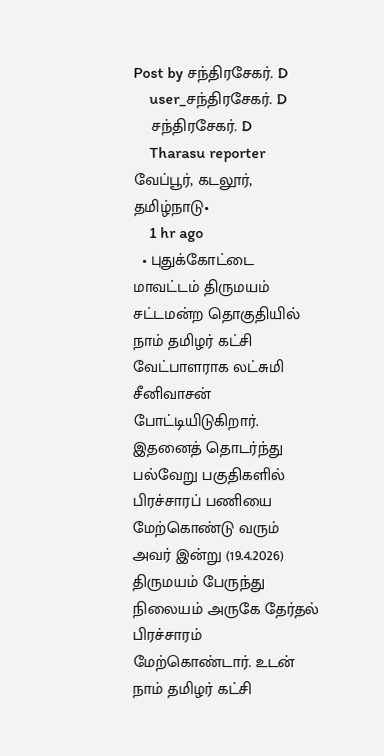Post by சந்திரசேகர். D
    user_சந்திரசேகர். D
    சந்திரசேகர். D
    Tharasu reporter வேப்பூர், கடலூர், தமிழ்நாடு•
    1 hr ago
  • புதுக்கோட்டை மாவட்டம் திருமயம் சட்டமன்ற தொகுதியில் நாம் தமிழர் கட்சி வேட்பாளராக லட்சுமி சீனிவாசன் போட்டியிடுகிறார். இதனைத் தொடர்ந்து பல்வேறு பகுதிகளில் பிரச்சாரப் பணியை மேற்கொண்டு வரும் அவர் இன்று (19.4.2026) திருமயம் பேருந்து நிலையம் அருகே தேர்தல் பிரச்சாரம் மேற்கொண்டார். உடன் நாம் தமிழர் கட்சி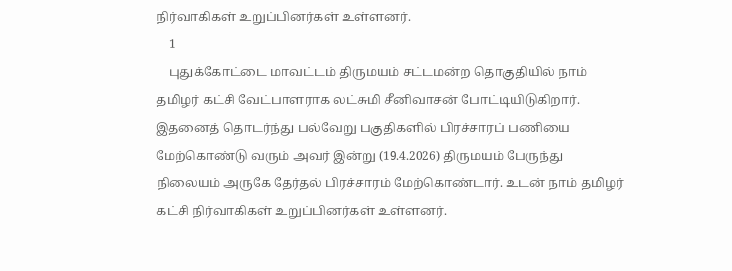நிர்வாகிகள் உறுப்பினர்கள் உள்ளனர்.
    1
    புதுக்கோட்டை மாவட்டம் திருமயம் சட்டமன்ற தொகுதியில் நாம் தமிழர் கட்சி வேட்பாளராக லட்சுமி சீனிவாசன் போட்டியிடுகிறார். இதனைத் தொடர்ந்து பல்வேறு பகுதிகளில் பிரச்சாரப் பணியை மேற்கொண்டு வரும் அவர் இன்று (19.4.2026) திருமயம் பேருந்து நிலையம் அருகே தேர்தல் பிரச்சாரம் மேற்கொண்டார். உடன் நாம் தமிழர் கட்சி நிர்வாகிகள் உறுப்பினர்கள் உள்ளனர்.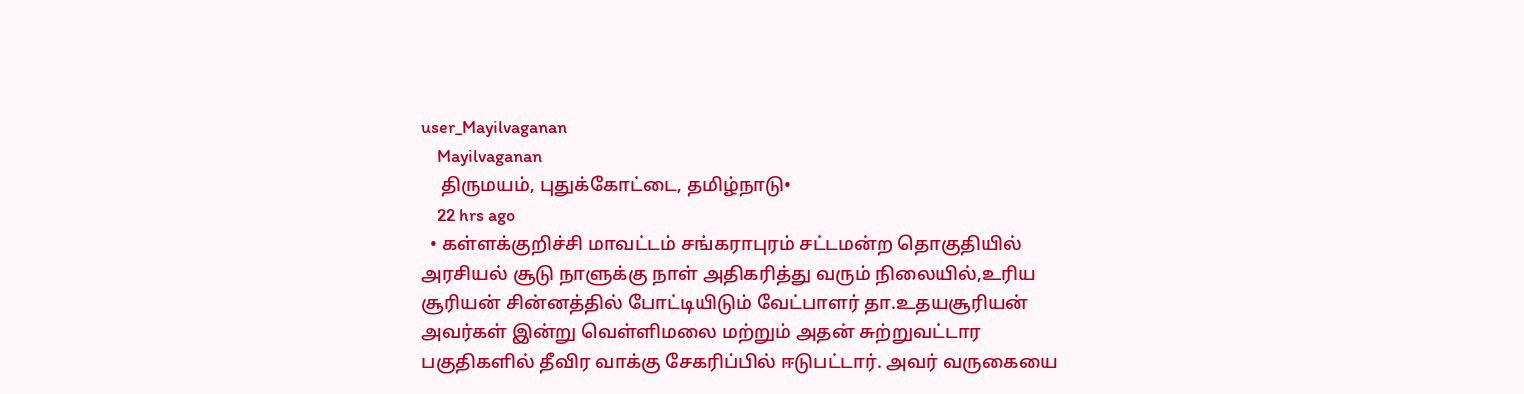user_Mayilvaganan
    Mayilvaganan
    திருமயம், புதுக்கோட்டை, தமிழ்நாடு•
    22 hrs ago
  • கள்ளக்குறிச்சி மாவட்டம் சங்கராபுரம் சட்டமன்ற தொகுதியில் அரசியல் சூடு நாளுக்கு நாள் அதிகரித்து வரும் நிலையில்,உரிய சூரியன் சின்னத்தில் போட்டியிடும் வேட்பாளர் தா.உதயசூரியன் அவர்கள் இன்று வெள்ளிமலை மற்றும் அதன் சுற்றுவட்டார பகுதிகளில் தீவிர வாக்கு சேகரிப்பில் ஈடுபட்டார். அவர் வருகையை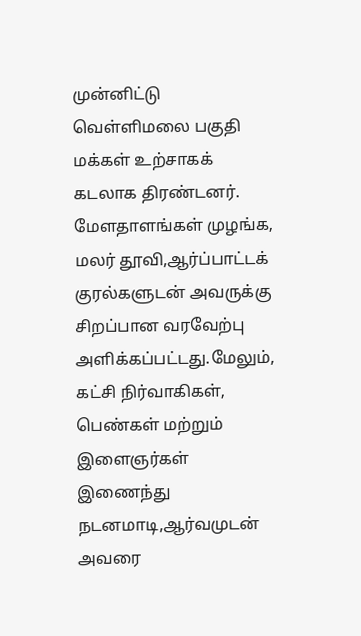முன்னிட்டு வெள்ளிமலை பகுதி மக்கள் உற்சாகக் கடலாக திரண்டனர். மேளதாளங்கள் முழங்க, மலர் தூவி,ஆர்ப்பாட்டக் குரல்களுடன் அவருக்கு சிறப்பான வரவேற்பு அளிக்கப்பட்டது.மேலும், கட்சி நிர்வாகிகள், பெண்கள் மற்றும் இளைஞர்கள் இணைந்து நடனமாடி,ஆர்வமுடன் அவரை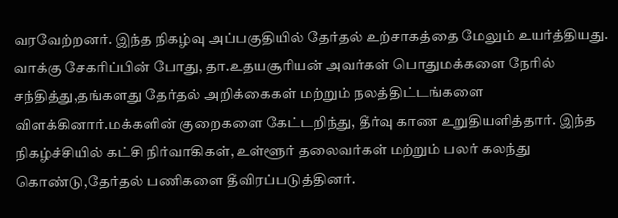வரவேற்றனர். இந்த நிகழ்வு அப்பகுதியில் தேர்தல் உற்சாகத்தை மேலும் உயர்த்தியது. வாக்கு சேகரிப்பின் போது, தா.உதயசூரியன் அவர்கள் பொதுமக்களை நேரில் சந்தித்து,தங்களது தேர்தல் அறிக்கைகள் மற்றும் நலத்திட்டங்களை விளக்கினார்.மக்களின் குறைகளை கேட்டறிந்து, தீர்வு காண உறுதியளித்தார். இந்த நிகழ்ச்சியில் கட்சி நிர்வாகிகள், உள்ளூர் தலைவர்கள் மற்றும் பலர் கலந்து கொண்டு,தேர்தல் பணிகளை தீவிரப்படுத்தினர்.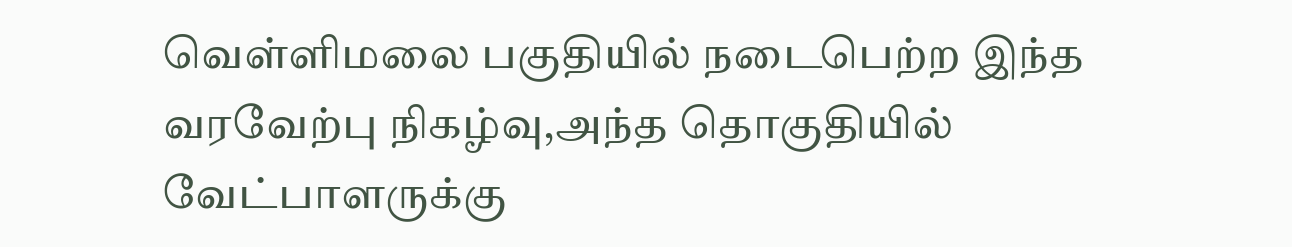வெள்ளிமலை பகுதியில் நடைபெற்ற இந்த வரவேற்பு நிகழ்வு,அந்த தொகுதியில் வேட்பாளருக்கு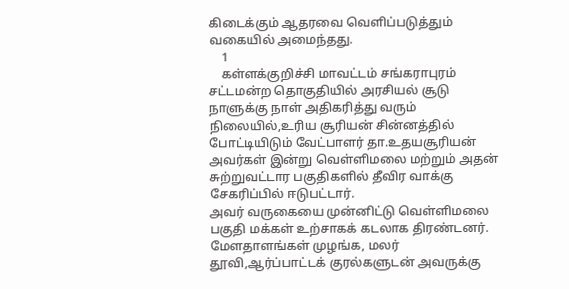கிடைக்கும் ஆதரவை வெளிப்படுத்தும் வகையில் அமைந்தது.
    1
    கள்ளக்குறிச்சி மாவட்டம் சங்கராபுரம் சட்டமன்ற தொகுதியில் அரசியல் சூடு நாளுக்கு நாள் அதிகரித்து வரும் நிலையில்,உரிய சூரியன் சின்னத்தில் போட்டியிடும் வேட்பாளர் தா.உதயசூரியன் அவர்கள் இன்று வெள்ளிமலை மற்றும் அதன் சுற்றுவட்டார பகுதிகளில் தீவிர வாக்கு சேகரிப்பில் ஈடுபட்டார்.
அவர் வருகையை முன்னிட்டு வெள்ளிமலை பகுதி மக்கள் உற்சாகக் கடலாக திரண்டனர். மேளதாளங்கள் முழங்க, மலர் தூவி,ஆர்ப்பாட்டக் குரல்களுடன் அவருக்கு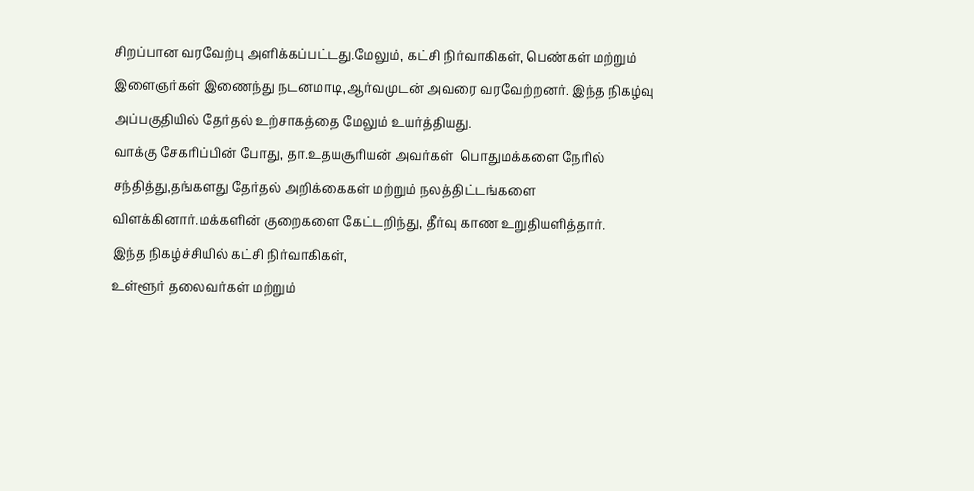சிறப்பான வரவேற்பு அளிக்கப்பட்டது.மேலும், கட்சி நிர்வாகிகள், பெண்கள் மற்றும் இளைஞர்கள் இணைந்து நடனமாடி,ஆர்வமுடன் அவரை வரவேற்றனர். இந்த நிகழ்வு அப்பகுதியில் தேர்தல் உற்சாகத்தை மேலும் உயர்த்தியது.
வாக்கு சேகரிப்பின் போது, தா.உதயசூரியன் அவர்கள்  பொதுமக்களை நேரில் சந்தித்து,தங்களது தேர்தல் அறிக்கைகள் மற்றும் நலத்திட்டங்களை விளக்கினார்.மக்களின் குறைகளை கேட்டறிந்து, தீர்வு காண உறுதியளித்தார்.
இந்த நிகழ்ச்சியில் கட்சி நிர்வாகிகள்,
உள்ளூர் தலைவர்கள் மற்றும்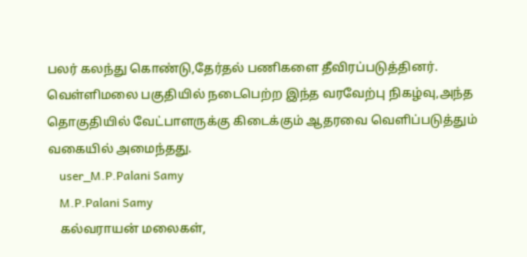பலர் கலந்து கொண்டு,தேர்தல் பணிகளை தீவிரப்படுத்தினர். வெள்ளிமலை பகுதியில் நடைபெற்ற இந்த வரவேற்பு நிகழ்வு,அந்த தொகுதியில் வேட்பாளருக்கு கிடைக்கும் ஆதரவை வெளிப்படுத்தும் வகையில் அமைந்தது.
    user_M.P.Palani Samy
    M.P.Palani Samy
    கல்வராயன் மலைகள்,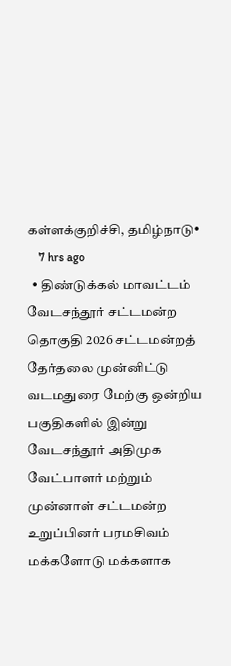கள்ளக்குறிச்சி, தமிழ்நாடு•
    7 hrs ago
  • திண்டுக்கல் மாவட்டம் வேடசந்தூர் சட்டமன்ற தொகுதி 2026 சட்டமன்றத் தேர்தலை முன்னிட்டு வடமதுரை மேற்கு ஒன்றிய பகுதிகளில் இன்று வேடசந்தூர் அதிமுக வேட்பாளர் மற்றும் முன்னாள் சட்டமன்ற உறுப்பினர் பரமசிவம் மக்களோடு மக்களாக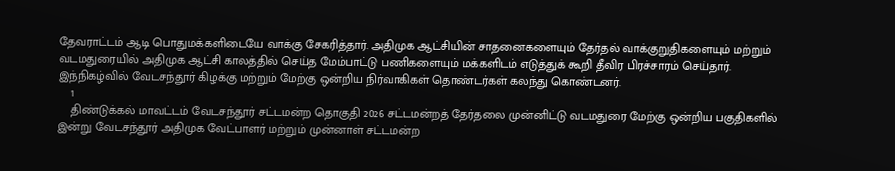தேவராட்டம் ஆடி பொதுமக்களிடையே வாக்கு சேகரித்தார். அதிமுக ஆட்சியின் சாதனைகளையும் தேர்தல் வாக்குறுதிகளையும் மற்றும் வடமதுரையில் அதிமுக ஆட்சி காலத்தில் செய்த மேம்பாட்டு பணிகளையும் மக்களிடம் எடுத்துக் கூறி தீவிர பிரச்சாரம் செய்தார். இந்நிகழ்வில் வேடசந்தூர் கிழக்கு மற்றும் மேற்கு ஒன்றிய நிர்வாகிகள் தொண்டர்கள் கலந்து கொண்டனர்.
    1
    திண்டுக்கல் மாவட்டம் வேடசந்தூர் சட்டமன்ற தொகுதி 2026 சட்டமன்றத் தேர்தலை முன்னிட்டு வடமதுரை மேற்கு ஒன்றிய பகுதிகளில் இன்று வேடசந்தூர் அதிமுக வேட்பாளர் மற்றும் முன்னாள் சட்டமன்ற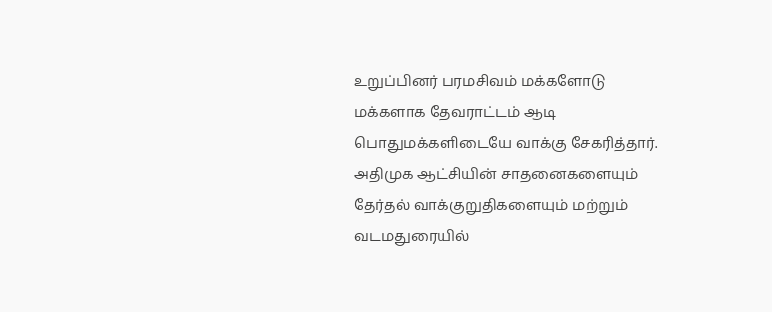உறுப்பினர் பரமசிவம் மக்களோடு மக்களாக தேவராட்டம் ஆடி பொதுமக்களிடையே வாக்கு சேகரித்தார். அதிமுக ஆட்சியின் சாதனைகளையும் தேர்தல் வாக்குறுதிகளையும் மற்றும் வடமதுரையில்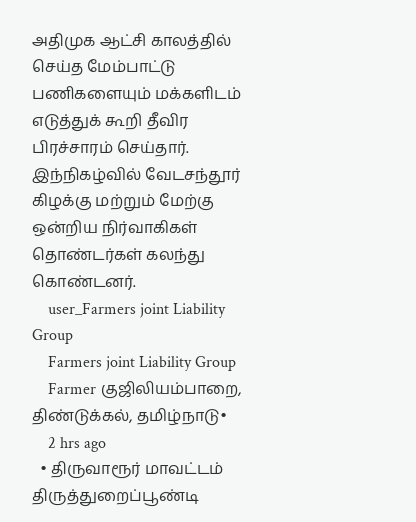அதிமுக ஆட்சி காலத்தில் செய்த மேம்பாட்டு பணிகளையும் மக்களிடம் எடுத்துக் கூறி தீவிர பிரச்சாரம் செய்தார். இந்நிகழ்வில் வேடசந்தூர் கிழக்கு மற்றும் மேற்கு ஒன்றிய நிர்வாகிகள் தொண்டர்கள் கலந்து கொண்டனர்.
    user_Farmers joint Liability Group
    Farmers joint Liability Group
    Farmer குஜிலியம்பாறை, திண்டுக்கல், தமிழ்நாடு•
    2 hrs ago
  • திருவாரூர் மாவட்டம் திருத்துறைப்பூண்டி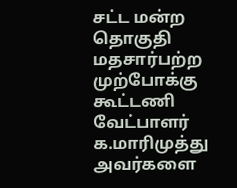சட்ட மன்ற தொகுதி மதசார்பற்ற முற்போக்கு கூட்டணி வேட்பாளர் க.மாரிமுத்து அவர்களை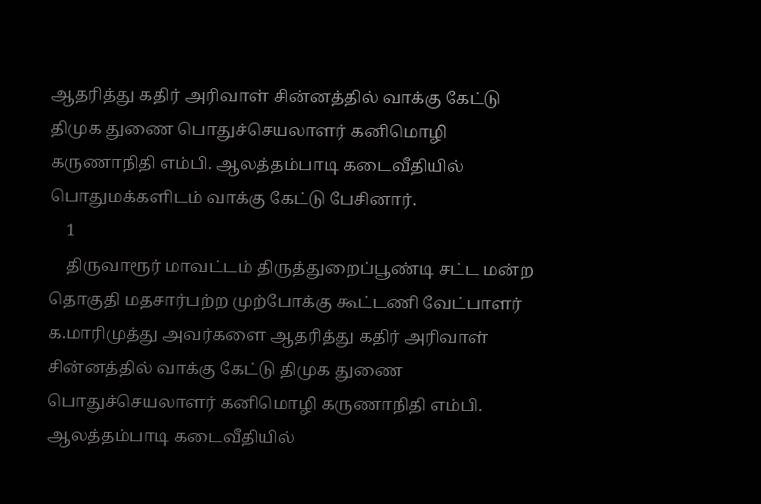ஆதரித்து கதிர் அரிவாள் சின்னத்தில் வாக்கு கேட்டு திமுக துணை பொதுச்செயலாளர் கனிமொழி கருணாநிதி எம்பி. ஆலத்தம்பாடி கடைவீதியில் பொதுமக்களிடம் வாக்கு கேட்டு பேசினார்.
    1
    திருவாரூர் மாவட்டம் திருத்துறைப்பூண்டி சட்ட மன்ற தொகுதி மதசார்பற்ற முற்போக்கு கூட்டணி வேட்பாளர் க.மாரிமுத்து அவர்களை ஆதரித்து கதிர் அரிவாள் சின்னத்தில் வாக்கு கேட்டு திமுக துணை பொதுச்செயலாளர் கனிமொழி கருணாநிதி எம்பி. ஆலத்தம்பாடி கடைவீதியில்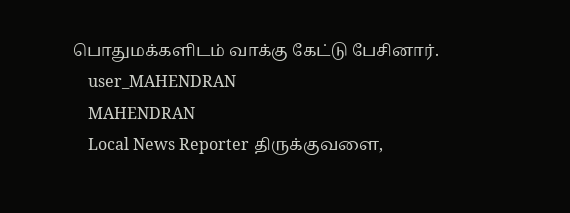பொதுமக்களிடம் வாக்கு கேட்டு பேசினார்.
    user_MAHENDRAN
    MAHENDRAN
    Local News Reporter திருக்குவளை,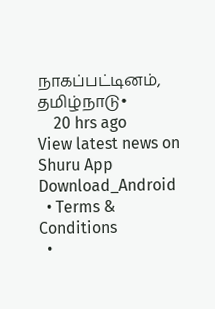நாகப்பட்டினம், தமிழ்நாடு•
    20 hrs ago
View latest news on Shuru App
Download_Android
  • Terms & Conditions
  •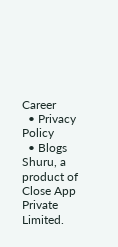Career
  • Privacy Policy
  • Blogs
Shuru, a product of Close App Private Limited.